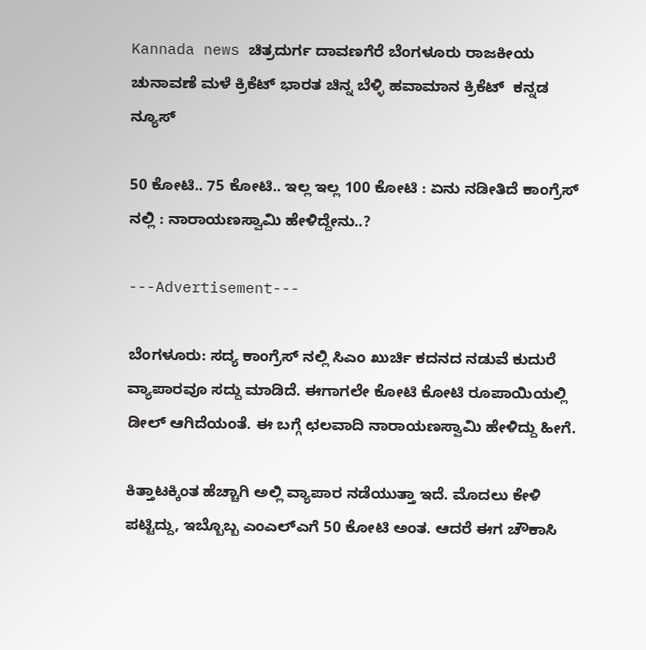Kannada news ಚಿತ್ರದುರ್ಗ ದಾವಣಗೆರೆ ಬೆಂಗಳೂರು ರಾಜಕೀಯ ಚುನಾವಣೆ ಮಳೆ ಕ್ರಿಕೆಟ್ ಭಾರತ ಚಿನ್ನ ಬೆಳ್ಳಿ ಹವಾಮಾನ ಕ್ರಿಕೆಟ್  ಕನ್ನಡ ನ್ಯೂಸ್

50 ಕೋಟಿ.. 75 ಕೋಟಿ.. ಇಲ್ಲ‌ ಇಲ್ಲ 100 ಕೋಟಿ : ಏನು ನಡೀತಿದೆ ಕಾಂಗ್ರೆಸ್ ನಲ್ಲಿ : ನಾರಾಯಣಸ್ವಾಮಿ ಹೇಳಿದ್ದೇನು..?

---Advertisement---

ಬೆಂಗಳೂರು: ಸದ್ಯ ಕಾಂಗ್ರೆಸ್ ನಲ್ಲಿ ಸಿಎಂ ಖುರ್ಚಿ ಕದನದ ನಡುವೆ ಕುದುರೆ ವ್ಯಾಪಾರವೂ ಸದ್ದು ಮಾಡಿದೆ. ಈಗಾಗಲೇ ಕೋಟಿ ಕೋಟಿ ರೂಪಾಯಿಯಲ್ಲಿ ಡೀಲ್ ಆಗಿದೆಯಂತೆ. ಈ ಬಗ್ಗೆ ಛಲವಾದಿ ನಾರಾಯಣಸ್ವಾಮಿ ಹೇಳಿದ್ದು ಹೀಗೆ.

ಕಿತ್ತಾಟಕ್ಕಿಂತ ಹೆಚ್ಚಾಗಿ ಅಲ್ಲಿ ವ್ಯಾಪಾರ ನಡೆಯುತ್ತಾ ಇದೆ. ಮೊದಲು ಕೇಳಿ ಪಟ್ಟಿದ್ದು, ಇಬ್ಬೊಬ್ಬ ಎಂಎಲ್ಎಗೆ 50 ಕೋಟಿ ಅಂತ. ಆದರೆ ಈಗ ಚೌಕಾಸಿ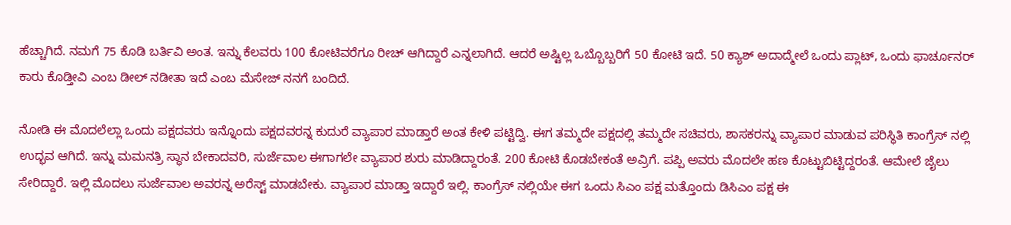ಹೆಚ್ಚಾಗಿದೆ. ನಮಗೆ 75 ಕೊಡಿ ಬರ್ತಿವಿ ಅಂತ. ಇನ್ನು ಕೆಲವರು 100 ಕೋಟಿವರೆಗೂ ರೀಚ್ ಆಗಿದ್ದಾರೆ ಎನ್ನಲಾಗಿದೆ. ಆದರೆ ಅಷ್ಟಿಲ್ಲ ಒಬ್ಬೊಬ್ಬರಿಗೆ 50 ಕೋಟಿ ಇದೆ. 50 ಕ್ಯಾಶ್ ಅದಾದ್ಮೇಲೆ ಒಂದು ಪ್ಲಾಟ್, ಒಂದು ಫಾರ್ಚೂನರ್ ಕಾರು ಕೊಡ್ತೀವಿ ಎಂಬ ಡೀಲ್ ನಡೀತಾ ಇದೆ ಎಂಬ ಮೆಸೇಜ್ ನನಗೆ ಬಂದಿದೆ.

ನೋಡಿ ಈ ಮೊದಲೆಲ್ಲಾ ಒಂದು ಪಕ್ಷದವರು ಇನ್ನೊಂದು ಪಕ್ಷದವರನ್ನ ಕುದುರೆ ವ್ಯಾಪಾರ ಮಾಡ್ತಾರೆ ಅಂತ ಕೇಳಿ ಪಟ್ಟಿದ್ವಿ. ಈಗ ತಮ್ಮದೇ ಪಕ್ಷದಲ್ಲಿ ತಮ್ಮದೇ ಸಚಿವರು, ಶಾಸಕರನ್ನು ವ್ಯಾಪಾರ ಮಾಡುವ ಪರಿಸ್ಥಿತಿ ಕಾಂಗ್ರೆಸ್ ನಲ್ಲಿ ಉದ್ಭವ ಆಗಿದೆ. ಇನ್ನು ಮಮನತ್ರಿ ಸ್ಥಾನ ಬೇಕಾದವರಿ, ಸುರ್ಜೆವಾಲ ಈಗಾಗಲೇ ವ್ಯಾಪಾರ ಶುರು ಮಾಡಿದ್ದಾರಂತೆ. 200 ಕೋಟಿ ಕೊಡಬೇಕಂತೆ ಅವ್ರಿಗೆ. ಪಪ್ಪಿ ಅವರು ಮೊದಲೇ ಹಣ ಕೊಟ್ಟುಬಿಟ್ಟಿದ್ದರಂತೆ‌. ಆಮೇಲೆ ಜೈಲು ಸೇರಿದ್ದಾರೆ. ಇಲ್ಲಿ ಮೊದಲು ಸುರ್ಜೆವಾಲ ಅವರನ್ನ ಅರೆಸ್ಟ್ ಮಾಡಬೇಕು. ವ್ಯಾಪಾರ ಮಾಡ್ತಾ ಇದ್ದಾರೆ ಇಲ್ಲಿ. ಕಾಂಗ್ರೆಸ್ ನಲ್ಲಿಯೇ ಈಗ ಒಂದು ಸಿಎಂ ಪಕ್ಷ ಮತ್ತೊಂದು ಡಿಸಿಎಂ ಪಕ್ಷ‌ ಈ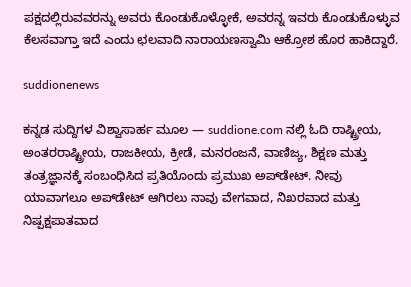ಪಕ್ಷದಲ್ಲಿರುವವರನ್ನು ಅವರು ಕೊಂಡುಕೊಳ್ಳೋಕೆ, ಅವರನ್ನ ಇವರು ಕೊಂಡುಕೊಳ್ಳುವ ಕೆಲಸವಾಗ್ತಾ ಇದೆ ಎಂದು ಛಲವಾದಿ ನಾರಾಯಣಸ್ವಾಮಿ ಆಕ್ರೋಶ ಹೊರ ಹಾಕಿದ್ದಾರೆ.

suddionenews

ಕನ್ನಡ ಸುದ್ದಿಗಳ ವಿಶ್ವಾಸಾರ್ಹ ಮೂಲ — suddione.com ನಲ್ಲಿ ಓದಿ ರಾಷ್ಟ್ರೀಯ, ಅಂತರರಾಷ್ಟ್ರೀಯ, ರಾಜಕೀಯ, ಕ್ರೀಡೆ, ಮನರಂಜನೆ, ವಾಣಿಜ್ಯ, ಶಿಕ್ಷಣ ಮತ್ತು ತಂತ್ರಜ್ಞಾನಕ್ಕೆ ಸಂಬಂಧಿಸಿದ ಪ್ರತಿಯೊಂದು ಪ್ರಮುಖ ಅಪ್‌ಡೇಟ್. ನೀವು ಯಾವಾಗಲೂ ಅಪ್‌ಡೇಟ್ ಆಗಿರಲು ನಾವು ವೇಗವಾದ, ನಿಖರವಾದ ಮತ್ತು ನಿಷ್ಪಕ್ಷಪಾತವಾದ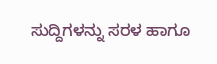ಸುದ್ದಿಗಳನ್ನು ಸರಳ ಹಾಗೂ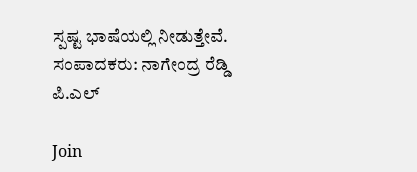ಸ್ಪಷ್ಟ ಭಾಷೆಯಲ್ಲಿ ನೀಡುತ್ತೇವೆ. ಸಂಪಾದಕರು: ನಾಗೇಂದ್ರ ರೆಡ್ಡಿ ಪಿ.ಎಲ್

Join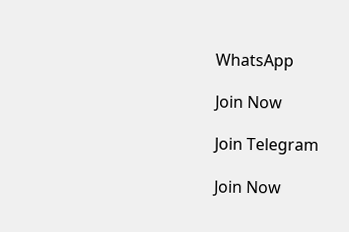WhatsApp

Join Now

Join Telegram

Join Now